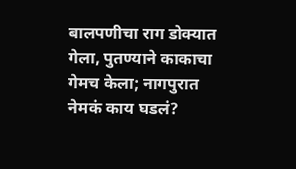बालपणीचा राग डोक्यात गेला, पुतण्याने काकाचा गेमच केला; नागपुरात नेमकं काय घडलं?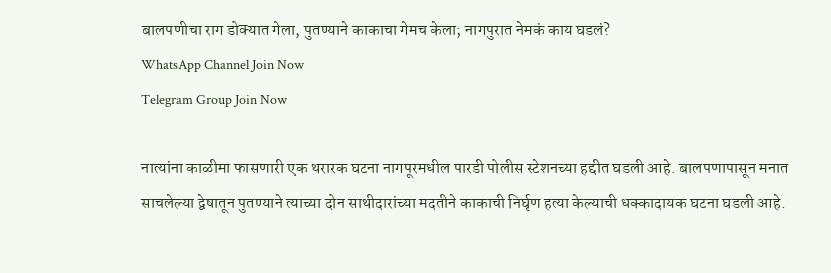बालपणीचा राग डोक्यात गेला, पुतण्याने काकाचा गेमच केला; नागपुरात नेमकं काय घडलं?
WhatsApp Channel Join Now
Telegram Group Join Now

नात्यांना काळीमा फासणारी एक थरारक घटना नागपूरमधील पारडी पोलीस स्टेशनच्या हद्दीत घडली आहे. बालपणापासून मनात साचलेल्या द्वेषातून पुतण्याने त्याच्या दोन साथीदारांच्या मदतीने काकाची निर्घृण हत्या केल्याची धक्कादायक घटना घडली आहे.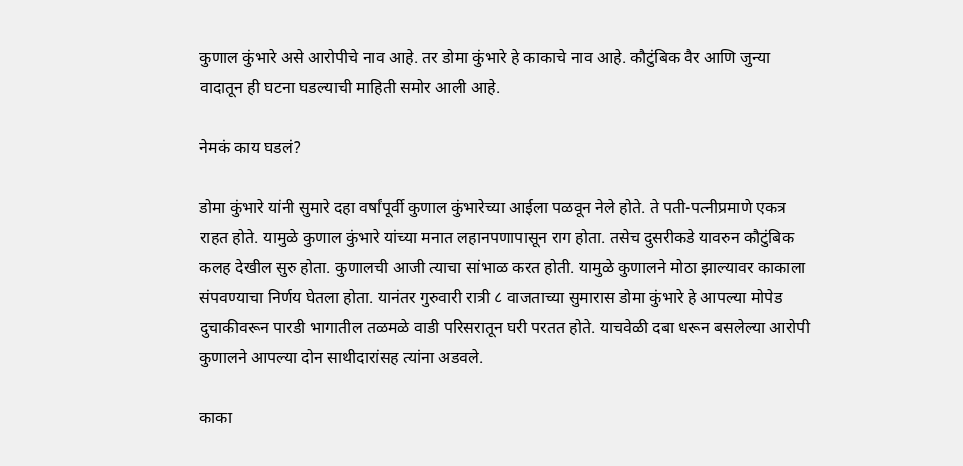कुणाल कुंभारे असे आरोपीचे नाव आहे. तर डोमा कुंभारे हे काकाचे नाव आहे. कौटुंबिक वैर आणि जुन्या वादातून ही घटना घडल्याची माहिती समोर आली आहे.

नेमकं काय घडलं?

डोमा कुंभारे यांनी सुमारे दहा वर्षांपूर्वी कुणाल कुंभारेच्या आईला पळवून नेले होते. ते पती-पत्नीप्रमाणे एकत्र राहत होते. यामुळे कुणाल कुंभारे यांच्या मनात लहानपणापासून राग होता. तसेच दुसरीकडे यावरुन कौटुंबिक कलह देखील सुरु होता. कुणालची आजी त्याचा सांभाळ करत होती. यामुळे कुणालने मोठा झाल्यावर काकाला संपवण्याचा निर्णय घेतला होता. यानंतर गुरुवारी रात्री ८ वाजताच्या सुमारास डोमा कुंभारे हे आपल्या मोपेड दुचाकीवरून पारडी भागातील तळमळे वाडी परिसरातून घरी परतत होते. याचवेळी दबा धरून बसलेल्या आरोपी कुणालने आपल्या दोन साथीदारांसह त्यांना अडवले.

काका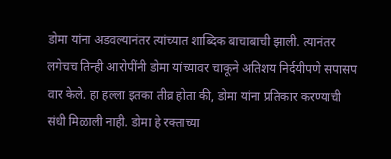डोमा यांना अडवल्यानंतर त्यांच्यात शाब्दिक बाचाबाची झाली. त्यानंतर लगेचच तिन्ही आरोपींनी डोमा यांच्यावर चाकूने अतिशय निर्दयीपणे सपासप वार केले. हा हल्ला इतका तीव्र होता की, डोमा यांना प्रतिकार करण्याची संधी मिळाली नाही. डोमा हे रक्ताच्या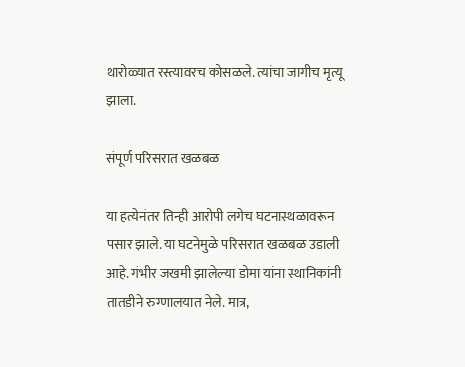थारोळ्यात रस्त्यावरच कोसळले. त्यांचा जागीच मृत्यू झाला.

संपूर्ण परिसरात खळबळ

या हत्येनंतर तिन्ही आरोपी लगेच घटनास्थळावरून पसार झाले. या घटनेमुळे परिसरात खळबळ उडाली आहे. गंभीर जखमी झालेल्या डोमा यांना स्थानिकांनी तातडीने रुग्णालयात नेले. मात्र,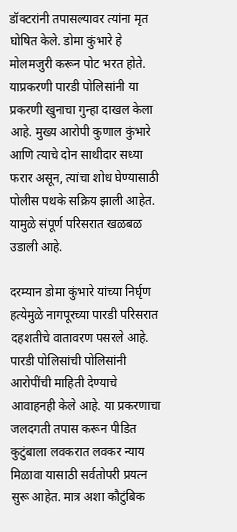डॉक्टरांनी तपासल्यावर त्यांना मृत घोषित केले. डोमा कुंभारे हे मोलमजुरी करून पोट भरत होते. याप्रकरणी पारडी पोलिसांनी या प्रकरणी खुनाचा गुन्हा दाखल केला आहे. मुख्य आरोपी कुणाल कुंभारे आणि त्याचे दोन साथीदार सध्या फरार असून, त्यांचा शोध घेण्यासाठी पोलीस पथके सक्रिय झाली आहेत. यामुळे संपूर्ण परिसरात खळबळ उडाली आहे.

दरम्यान डोमा कुंभारे यांच्या निर्घृण हत्येमुळे नागपूरच्या पारडी परिसरात दहशतीचे वातावरण पसरले आहे. पारडी पोलिसांची पोलिसांनी आरोपींची माहिती देण्याचे आवाहनही केले आहे. या प्रकरणाचा जलदगती तपास करून पीडित कुटुंबाला लवकरात लवकर न्याय मिळावा यासाठी सर्वतोपरी प्रयत्न सुरू आहेत. मात्र अशा कौटुंबिक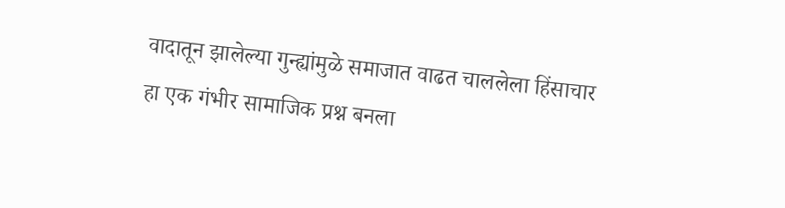वादातून झालेल्या गुन्ह्यांमुळे समाजात वाढत चाललेला हिंसाचार हा एक गंभीर सामाजिक प्रश्न बनला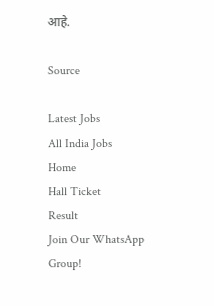आहे.

Source

Latest Jobs
All India Jobs
Home
Hall Ticket
Result
Join Our WhatsApp Group!